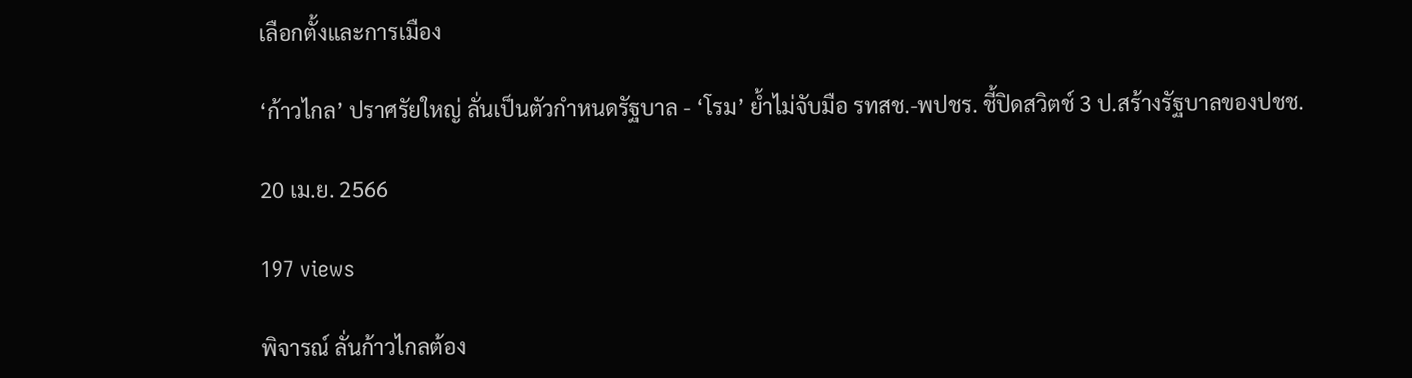เลือกตั้งและการเมือง

‘ก้าวไกล’ ปราศรัยใหญ่ ลั่นเป็นตัวกำหนดรัฐบาล - ‘โรม’ ย้ำไม่จับมือ รทสช.-พปชร. ชี้ปิดสวิตช์ 3 ป.สร้างรัฐบาลของปชช.

20 เม.ย. 2566

197 views

พิจารณ์ ลั่นก้าวไกลต้อง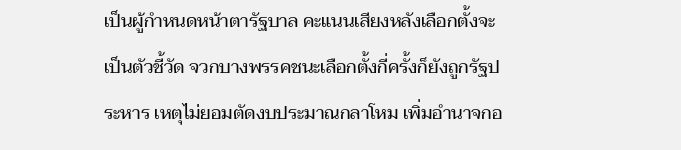เป็นผู้กำหนดหน้าตารัฐบาล คะแนนเสียงหลังเลือกตั้งจะเป็นตัวชี้วัด จวกบางพรรคชนะเลือกตั้งกี่ครั้งก็ยังถูกรัฐประหาร เหตุไม่ยอมตัดงบประมาณกลาโหม เพิ่มอำนาจกอ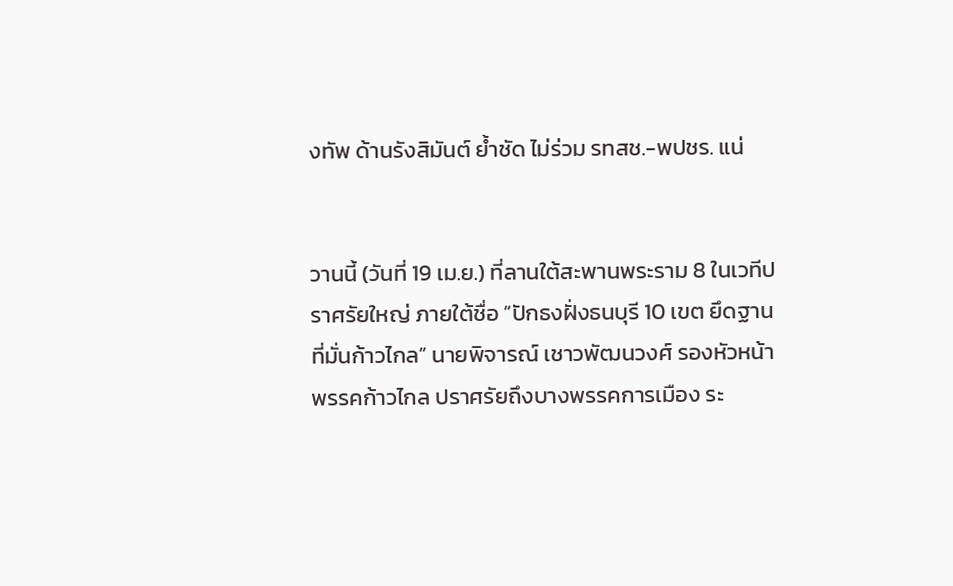งทัพ ด้านรังสิมันต์ ย้ำชัด ไม่ร่วม รทสช.-พปชร. แน่


วานนี้ (วันที่ 19 เม.ย.) ที่ลานใต้สะพานพระราม 8 ในเวทีปราศรัยใหญ่ ภายใต้ชื่อ “ปักธงฝั่งธนบุรี 10 เขต ยึดฐานที่มั่นก้าวไกล” นายพิจารณ์ เชาวพัฒนวงศ์ รองหัวหน้าพรรคก้าวไกล ปราศรัยถึงบางพรรคการเมือง ระ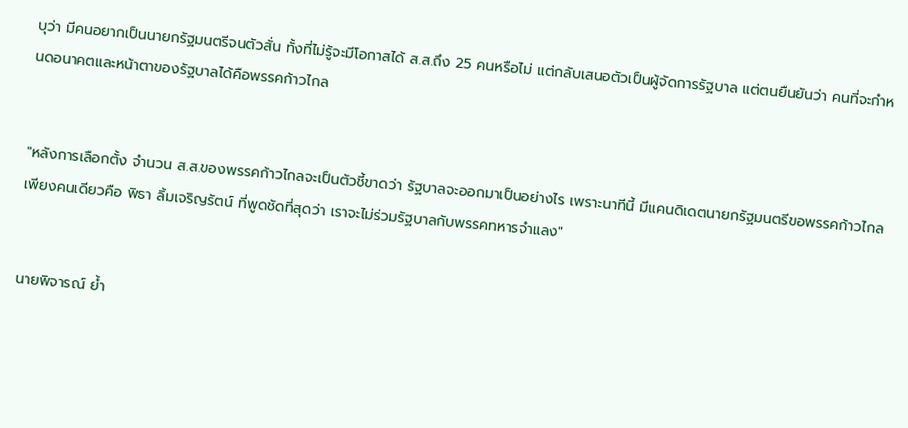บุว่า มีคนอยากเป็นนายกรัฐมนตรีจนตัวสั่น ทั้งที่ไม่รู้จะมีโอกาสได้ ส.ส.ถึง 25 คนหรือไม่ แต่กลับเสนอตัวเป็นผู้จัดการรัฐบาล แต่ตนยืนยันว่า คนที่จะกำหนดอนาคตและหน้าตาของรัฐบาลได้คือพรรคก้าวไกล


"หลังการเลือกตั้ง จำนวน ส.ส.ของพรรคก้าวไกลจะเป็นตัวชี้ขาดว่า รัฐบาลจะออกมาเป็นอย่างไร เพราะนาทีนี้ มีแคนดิเดตนายกรัฐมนตรีขอพรรคก้าวไกลเพียงคนเดียวคือ พิธา ลิ้มเจริญรัตน์ ที่พูดชัดที่สุดว่า เราจะไม่ร่วมรัฐบาลกับพรรคทหารจำแลง"


นายพิจารณ์ ย้ำ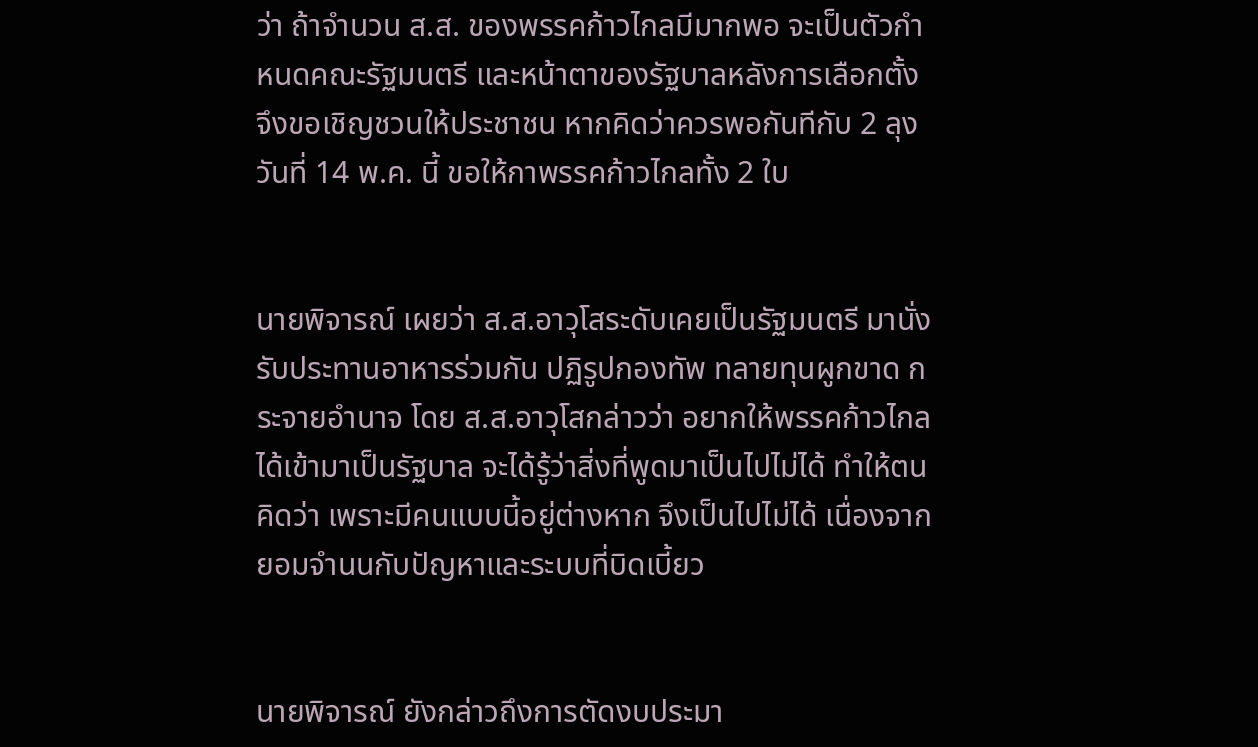ว่า ถ้าจำนวน ส.ส. ของพรรคก้าวไกลมีมากพอ จะเป็นตัวกำหนดคณะรัฐมนตรี และหน้าตาของรัฐบาลหลังการเลือกตั้ง จึงขอเชิญชวนให้ประชาชน หากคิดว่าควรพอกันทีกับ 2 ลุง วันที่ 14 พ.ค. นี้ ขอให้กาพรรคก้าวไกลทั้ง 2 ใบ


นายพิจารณ์ เผยว่า ส.ส.อาวุโสระดับเคยเป็นรัฐมนตรี มานั่งรับประทานอาหารร่วมกัน ปฏิรูปกองทัพ ทลายทุนผูกขาด กระจายอำนาจ โดย ส.ส.อาวุโสกล่าวว่า อยากให้พรรคก้าวไกลได้เข้ามาเป็นรัฐบาล จะได้รู้ว่าสิ่งที่พูดมาเป็นไปไม่ได้ ทำให้ตนคิดว่า เพราะมีคนแบบนี้อยู่ต่างหาก จึงเป็นไปไม่ได้ เนื่องจากยอมจำนนกับปัญหาและระบบที่บิดเบี้ยว


นายพิจารณ์ ยังกล่าวถึงการตัดงบประมา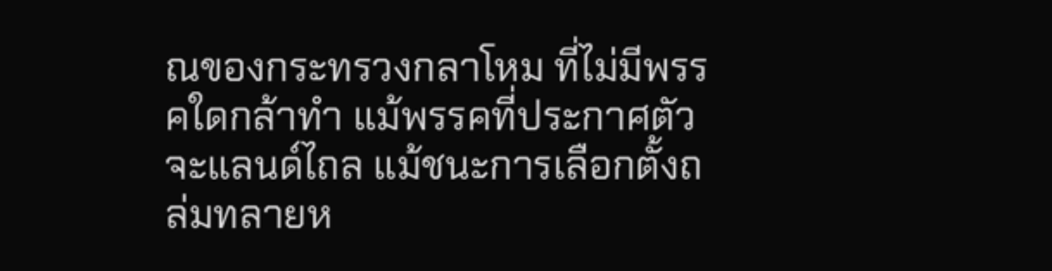ณของกระทรวงกลาโหม ที่ไม่มีพรรคใดกล้าทำ แม้พรรคที่ประกาศตัวจะแลนด์ไถล แม้ชนะการเลือกตั้งถล่มทลายห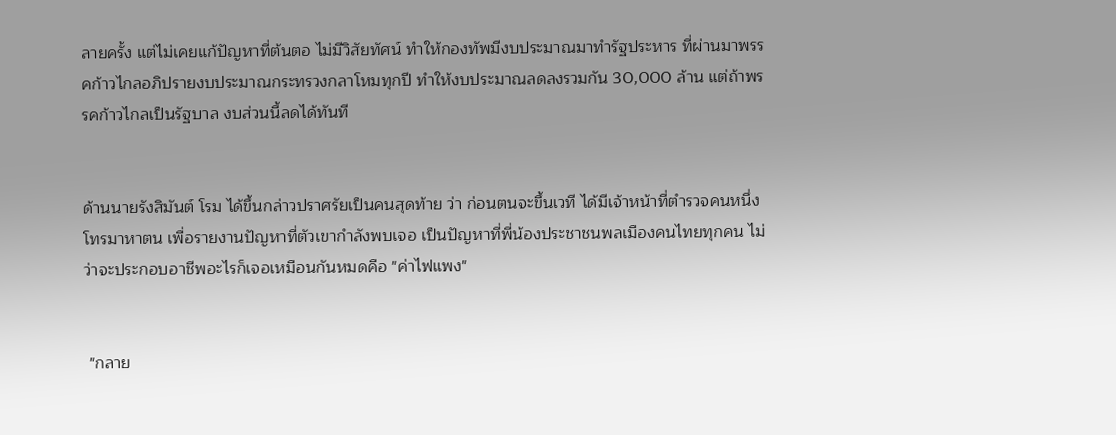ลายครั้ง แต่ไม่เคยแก้ปัญหาที่ต้นตอ ไม่มีวิสัยทัศน์ ทำให้กองทัพมีงบประมาณมาทำรัฐประหาร ที่ผ่านมาพรรคก้าวไกลอภิปรายงบประมาณกระทรวงกลาโหมทุกปี ทำให้งบประมาณลดลงรวมกัน 30,000 ล้าน แต่ถ้าพรรคก้าวไกลเป็นรัฐบาล งบส่วนนี้ลดได้ทันที


ด้านนายรังสิมันต์ โรม ได้ขึ้นกล่าวปราศรัยเป็นคนสุดท้าย ว่า ก่อนตนจะขึ้นเวที ได้มีเจ้าหน้าที่ตำรวจคนหนึ่ง โทรมาหาตน เพื่อรายงานปัญหาที่ตัวเขากำลังพบเจอ เป็นปัญหาที่พี่น้องประชาชนพลเมืองคนไทยทุกคน ไม่ว่าจะประกอบอาชีพอะไรก็เจอเหมือนกันหมดคือ "ค่าไฟแพง"


 "กลาย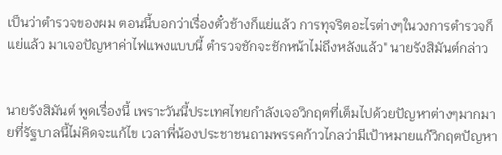เป็นว่าตำรวจของผม ตอนนี้บอกว่าเรื่องตั๋วช้างก็แย่แล้ว การทุจริตอะไรต่างๆในวงการตำรวจก็แย่แล้ว มาเจอปัญหาค่าไฟแพงแบบนี้ ตำรวจชักจะชักหน้าไม่ถึงหลังแล้ว" นายรังสิมันต์กล่าว


นายรังสิมันต์ พูดเรื่องนี้ เพราะวันนี้ประเทศไทยกำลังเจอวิกฤตที่เต็มไปด้วยปัญหาต่างๆมากมายที่รัฐบาลนี้ไม่คิดจะแก้ไข เวลาพี่น้องประชาชนถามพรรคก้าวไกลว่ามีเป้าหมายแก้วิกฤตปัญหา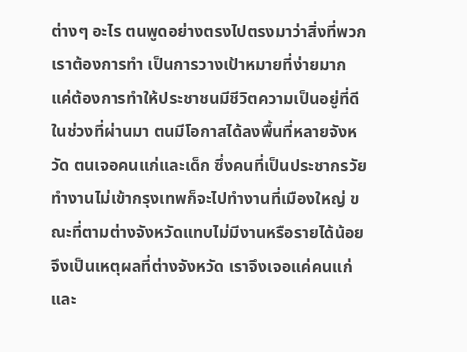ต่างๆ อะไร ตนพูดอย่างตรงไปตรงมาว่าสิ่งที่พวกเราต้องการทำ เป็นการวางเป้าหมายที่ง่ายมาก แค่ต้องการทำให้ประชาชนมีชีวิตความเป็นอยู่ที่ดี ในช่วงที่ผ่านมา ตนมีโอกาสได้ลงพื้นที่หลายจังหวัด ตนเจอคนแก่และเด็ก ซึ่งคนที่เป็นประชากรวัยทำงานไม่เข้ากรุงเทพก็จะไปทำงานที่เมืองใหญ่ ขณะที่ตามต่างจังหวัดแทบไม่มีงานหรือรายได้น้อย จึงเป็นเหตุผลที่ต่างจังหวัด เราจึงเจอแค่คนแก่และ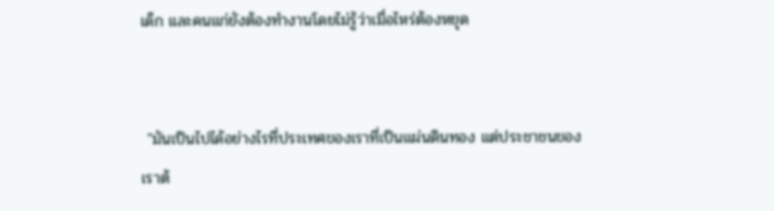เด็ก และคนแก่ยังต้องทำงานโดยไม่รู้ว่าเมื่อไหร่ต้องหยุด


 "มันเป็นไปได้อย่างไรที่ประเทศของเราที่เป็นแผ่นดินทอง แต่ประชาชนของเราต้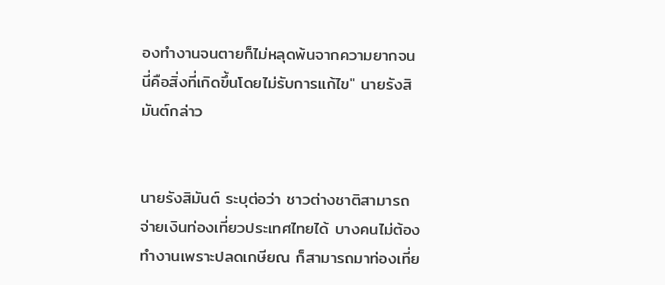องทำงานจนตายก็ไม่หลุดพ้นจากความยากจน นี่คือสิ่งที่เกิดขึ้นโดยไม่รับการแก้ไข" นายรังสิมันต์กล่าว


นายรังสิมันต์ ระบุต่อว่า ชาวต่างชาติสามารถจ่ายเงินท่องเที่ยวประเทศไทยได้ บางคนไม่ต้องทำงานเพราะปลดเกษียณ ก็สามารถมาท่องเที่ย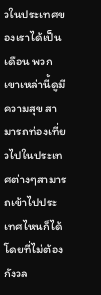วในประเทศของเราได้เป็นเดือน พวกเขาเหล่านี้ดูมีความสุข สามารถท่องเที่ยวไปในประเทศต่างๆสามารถเข้าไปประเทศไหนก็ได้ โดยที่ไม่ต้องกังวล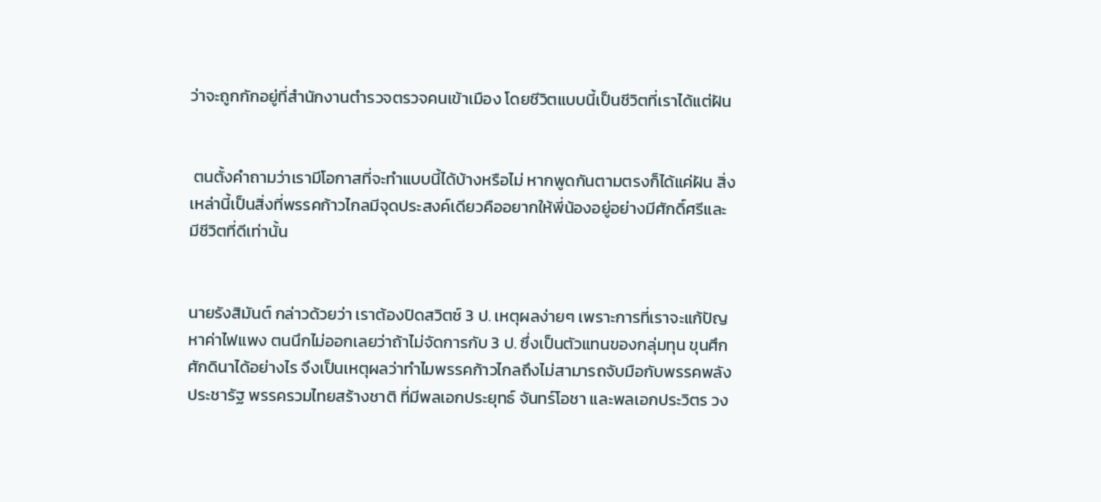ว่าจะถูกกักอยู่ที่สำนักงานตำรวจตรวจคนเข้าเมือง โดยชีวิตแบบนี้เป็นชีวิตที่เราได้แต่ฝัน


 ตนตั้งคำถามว่าเรามีโอกาสที่จะทำแบบนี้ได้บ้างหรือไม่ หากพูดกันตามตรงก็ได้แค่ฝัน สิ่งเหล่านี้เป็นสิ่งที่พรรคก้าวไกลมีจุดประสงค์เดียวคืออยากให้พี่น้องอยู่อย่างมีศักดิ์ศรีและมีชีวิตที่ดีเท่านั้น


นายรังสิมันต์ กล่าวด้วยว่า เราต้องปิดสวิตซ์ 3 ป. เหตุผลง่ายๆ เพราะการที่เราจะแก้ปัญหาค่าไฟแพง ตนนึกไม่ออกเลยว่าถ้าไม่จัดการกับ 3 ป. ซึ่งเป็นตัวแทนของกลุ่มทุน ขุนศึก ศักดินาได้อย่างไร จึงเป็นเหตุผลว่าทำไมพรรคก้าวไกลถึงไม่สามารถจับมือกับพรรคพลังประชารัฐ พรรครวมไทยสร้างชาติ ที่มีพลเอกประยุทธ์ จันทร์โอชา และพลเอกประวิตร วง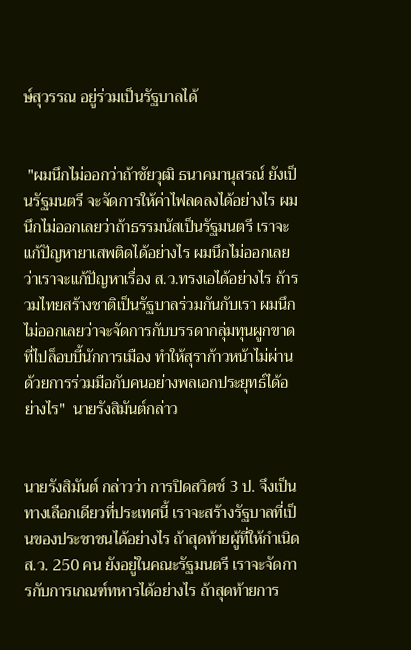ษ์สุวรรณ อยู่ร่วมเป็นรัฐบาลได้


 "ผมนึกไม่ออกว่าถ้าชัยวุฒิ ธนาคมานุสรณ์ ยังเป็นรัฐมนตรี จะจัดการให้ค่าไฟลดลงได้อย่างไร ผมนึกไม่ออกเลยว่าถ้าธรรมนัสเป็นรัฐมนตรี เราจะแก้ปัญหายาเสพติดได้อย่างไร ผมนึกไม่ออกเลยว่าเราจะแก้ปัญหาเรื่อง ส.ว.ทรงเอได้อย่างไร ถ้ารวมไทยสร้างชาติเป็นรัฐบาลร่วมกันกับเรา ผมนึกไม่ออกเลยว่าจะจัดการกับบรรดากลุ่มทุนผูกขาดที่ไปล็อบบี้นักการเมือง ทำให้สุราก้าวหน้าไม่ผ่านด้วยการร่วมมือกับคนอย่างพลเอกประยุทธ์ได้อย่างไร"  นายรังสิมันต์กล่าว


นายรังสิมันต์ กล่าวว่า การปิดสวิตช์ 3 ป. จึงเป็นทางเลือกเดียวที่ประเทศนี้ เราจะสร้างรัฐบาลที่เป็นของประชาชนได้อย่างไร ถ้าสุดท้ายผู้ที่ให้กำเนิด ส.ว. 250 คน ยังอยู่ในคณะรัฐมนตรี เราจะจัดการกับการเกณฑ์ทหารได้อย่างไร ถ้าสุดท้ายการ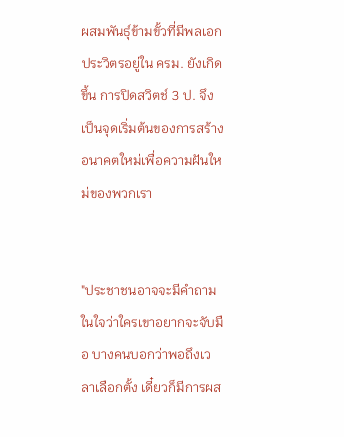ผสมพันธุ์ข้ามขั้วที่มีพลเอกประวิตรอยู่ใน ครม. ยังเกิดขึ้น การปิดสวิตช์ 3 ป. จึงเป็นจุดเริ่มต้นของการสร้างอนาคตใหม่เพื่อความฝันใหม่ของพวกเรา


"ประชาชนอาจจะมีคำถามในใจว่าใครเขาอยากจะจับมือ บางคนบอกว่าพอถึงเวลาเลือกตั้ง เดี๋ยวก็มีการผส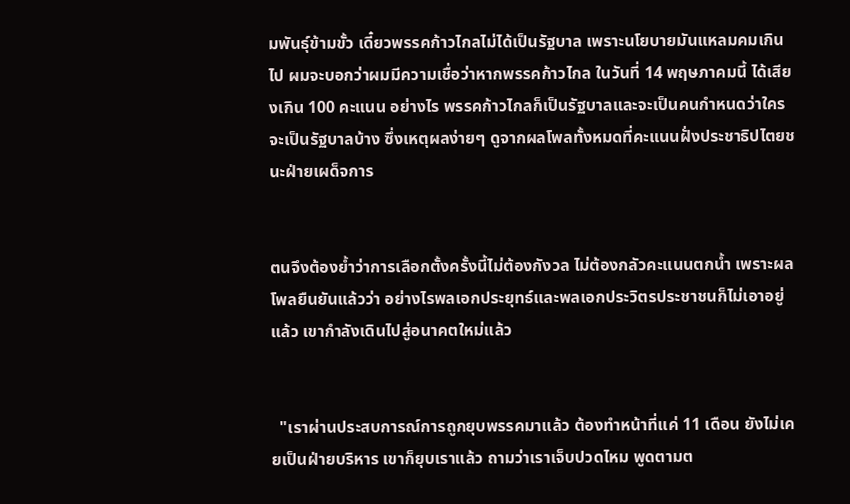มพันธุ์ข้ามขั้ว เดี๋ยวพรรคก้าวไกลไม่ได้เป็นรัฐบาล เพราะนโยบายมันแหลมคมเกินไป ผมจะบอกว่าผมมีความเชื่อว่าหากพรรคก้าวไกล ในวันที่ 14 พฤษภาคมนี้ ได้เสียงเกิน 100 คะแนน อย่างไร พรรคก้าวไกลก็เป็นรัฐบาลและจะเป็นคนกำหนดว่าใครจะเป็นรัฐบาลบ้าง ซึ่งเหตุผลง่ายๆ ดูจากผลโพลทั้งหมดที่คะแนนฝั่งประชาธิปไตยชนะฝ่ายเผด็จการ


ตนจึงต้องย้ำว่าการเลือกตั้งครั้งนี้ไม่ต้องกังวล ไม่ต้องกลัวคะแนนตกน้ำ เพราะผลโพลยืนยันแล้วว่า อย่างไรพลเอกประยุทธ์และพลเอกประวิตรประชาชนก็ไม่เอาอยู่แล้ว เขากำลังเดินไปสู่อนาคตใหม่แล้ว


  "เราผ่านประสบการณ์การถูกยุบพรรคมาแล้ว ต้องทำหน้าที่แค่ 11 เดือน ยังไม่เคยเป็นฝ่ายบริหาร เขาก็ยุบเราแล้ว ถามว่าเราเจ็บปวดไหม พูดตามต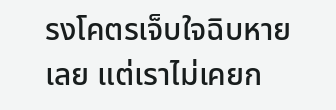รงโคตรเจ็บใจฉิบหายเลย แต่เราไม่เคยก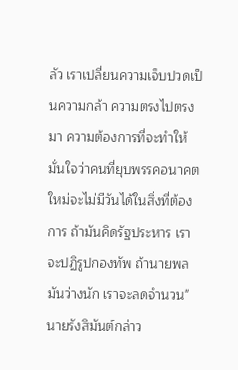ลัว เราเปลี่ยนความเจ็บปวดเป็นความกล้า ความตรงไปตรงมา ความต้องการที่จะทำให้มั่นใจว่าคนที่ยุบพรรคอนาคตใหม่จะไม่มีวันได้ในสิ่งที่ต้องการ ถ้ามันคิดรัฐประหาร เราจะปฏิรูปกองทัพ ถ้านายพลมันว่างนัก เราจะลดจำนวน" นายรังสิมันต์กล่าว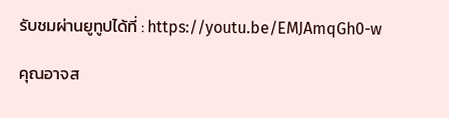รับชมผ่านยูทูปได้ที่ : https://youtu.be/EMJAmqGh0-w

คุณอาจส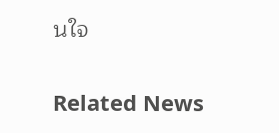นใจ

Related News